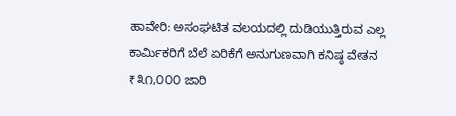ಹಾವೇರಿ: ಅಸಂಘಟಿತ ವಲಯದಲ್ಲಿ ದುಡಿಯುತ್ತಿರುವ ಎಲ್ಲ ಕಾರ್ಮಿಕರಿಗೆ ಬೆಲೆ ಏರಿಕೆಗೆ ಅನುಗುಣವಾಗಿ ಕನಿಷ್ಠ ವೇತನ ₹೩೧,೦೦೦ ಜಾರಿ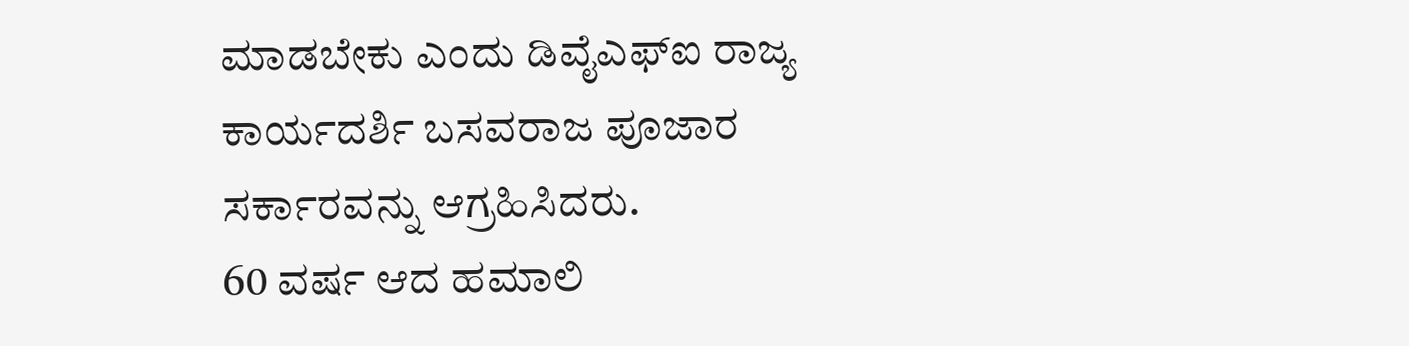ಮಾಡಬೇಕು ಎಂದು ಡಿವೈಎಫ್ಐ ರಾಜ್ಯ ಕಾರ್ಯದರ್ಶಿ ಬಸವರಾಜ ಪೂಜಾರ ಸರ್ಕಾರವನ್ನು ಆಗ್ರಹಿಸಿದರು.
60 ವರ್ಷ ಆದ ಹಮಾಲಿ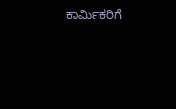ಕಾರ್ಮಿಕರಿಗೆ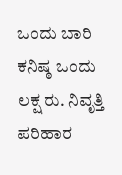ಒಂದು ಬಾರಿ ಕನಿಷ್ಠ ಒಂದು ಲಕ್ಷ ರು. ನಿವೃತ್ತಿ ಪರಿಹಾರ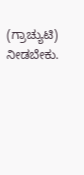(ಗ್ರಾಚ್ಯುಟಿ) ನೀಡಬೇಕು.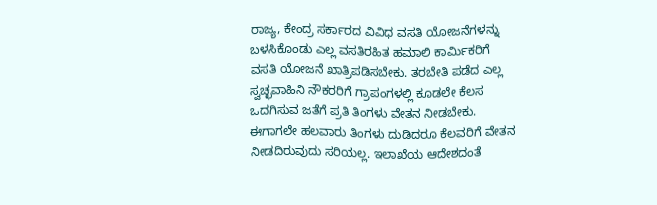ರಾಜ್ಯ, ಕೇಂದ್ರ ಸರ್ಕಾರದ ವಿವಿಧ ವಸತಿ ಯೋಜನೆಗಳನ್ನು ಬಳಸಿಕೊಂಡು ಎಲ್ಲ ವಸತಿರಹಿತ ಹಮಾಲಿ ಕಾರ್ಮಿಕರಿಗೆ ವಸತಿ ಯೋಜನೆ ಖಾತ್ರಿಪಡಿಸಬೇಕು. ತರಬೇತಿ ಪಡೆದ ಎಲ್ಲ ಸ್ವಚ್ಛವಾಹಿನಿ ನೌಕರರಿಗೆ ಗ್ರಾಪಂಗಳಲ್ಲಿ ಕೂಡಲೇ ಕೆಲಸ ಒದಗಿಸುವ ಜತೆಗೆ ಪ್ರತಿ ತಿಂಗಳು ವೇತನ ನೀಡಬೇಕು. ಈಗಾಗಲೇ ಹಲವಾರು ತಿಂಗಳು ದುಡಿದರೂ ಕೆಲವರಿಗೆ ವೇತನ ನೀಡದಿರುವುದು ಸರಿಯಲ್ಲ. ಇಲಾಖೆಯ ಆದೇಶದಂತೆ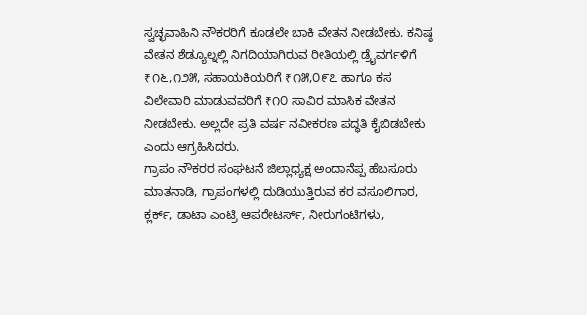ಸ್ವಚ್ಛವಾಹಿನಿ ನೌಕರರಿಗೆ ಕೂಡಲೇ ಬಾಕಿ ವೇತನ ನೀಡಬೇಕು. ಕನಿಷ್ಠ ವೇತನ ಶೆಡ್ಯೂಲ್ನಲ್ಲಿ ನಿಗದಿಯಾಗಿರುವ ರೀತಿಯಲ್ಲಿ ಡ್ರೈವರ್ಗಳಿಗೆ ₹೧೬,೧೨೫, ಸಹಾಯಕಿಯರಿಗೆ ₹೧೫,೦೯೭ ಹಾಗೂ ಕಸ ವಿಲೇವಾರಿ ಮಾಡುವವರಿಗೆ ₹೧೦ ಸಾವಿರ ಮಾಸಿಕ ವೇತನ ನೀಡಬೇಕು. ಅಲ್ಲದೇ ಪ್ರತಿ ವರ್ಷ ನವೀಕರಣ ಪದ್ಧತಿ ಕೈಬಿಡಬೇಕು ಎಂದು ಆಗ್ರಹಿಸಿದರು.
ಗ್ರಾಪಂ ನೌಕರರ ಸಂಘಟನೆ ಜಿಲ್ಲಾಧ್ಯಕ್ಷ ಅಂದಾನೆಪ್ಪ ಹೆಬಸೂರು ಮಾತನಾಡಿ, ಗ್ರಾಪಂಗಳಲ್ಲಿ ದುಡಿಯುತ್ತಿರುವ ಕರ ವಸೂಲಿಗಾರ, ಕ್ಲರ್ಕ್, ಡಾಟಾ ಎಂಟ್ರಿ ಆಪರೇಟರ್ಸ್, ನೀರುಗಂಟಿಗಳು,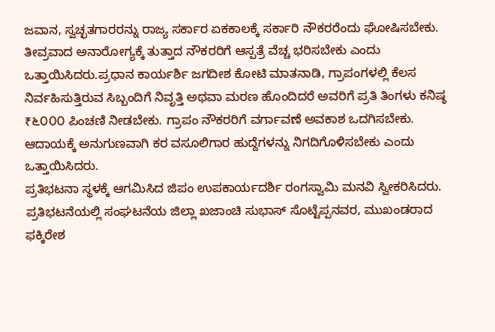ಜವಾನ, ಸ್ವಚ್ಛತಗಾರರನ್ನು ರಾಜ್ಯ ಸರ್ಕಾರ ಏಕಕಾಲಕ್ಕೆ ಸರ್ಕಾರಿ ನೌಕರರೆಂದು ಘೋಷಿಸಬೇಕು. ತೀವ್ರವಾದ ಅನಾರೋಗ್ಯಕ್ಕೆ ತುತ್ತಾದ ನೌಕರರಿಗೆ ಆಸ್ಪತ್ರೆ ವೆಚ್ಚ ಭರಿಸಬೇಕು ಎಂದು ಒತ್ತಾಯಿಸಿದರು.ಪ್ರಧಾನ ಕಾರ್ಯರ್ಶಿ ಜಗದೀಶ ಕೋಟಿ ಮಾತನಾಡಿ, ಗ್ರಾಪಂಗಳಲ್ಲಿ ಕೆಲಸ ನಿರ್ವಹಿಸುತ್ತಿರುವ ಸಿಬ್ಬಂದಿಗೆ ನಿವೃತ್ತಿ ಅಥವಾ ಮರಣ ಹೊಂದಿದರೆ ಅವರಿಗೆ ಪ್ರತಿ ತಿಂಗಳು ಕನಿಷ್ಠ ₹೬೦೦೦ ಪಿಂಚಣಿ ನೀಡಬೇಕು. ಗ್ರಾಪಂ ನೌಕರರಿಗೆ ವರ್ಗಾವಣೆ ಅವಕಾಶ ಒದಗಿಸಬೇಕು. ಆದಾಯಕ್ಕೆ ಅನುಗುಣವಾಗಿ ಕರ ವಸೂಲಿಗಾರ ಹುದ್ದೆಗಳನ್ನು ನಿಗದಿಗೊಳಿಸಬೇಕು ಎಂದು ಒತ್ತಾಯಿಸಿದರು.
ಪ್ರತಿಭಟನಾ ಸ್ಥಳಕ್ಕೆ ಆಗಮಿಸಿದ ಜಿಪಂ ಉಪಕಾರ್ಯದರ್ಶಿ ರಂಗಸ್ವಾಮಿ ಮನವಿ ಸ್ವೀಕರಿಸಿದರು. ಪ್ರತಿಭಟನೆಯಲ್ಲಿ ಸಂಘಟನೆಯ ಜಿಲ್ಲಾ ಖಜಾಂಚಿ ಸುಭಾಸ್ ಸೊಟ್ಟೆಪ್ಪನವರ, ಮುಖಂಡರಾದ ಫಕ್ಕಿರೇಶ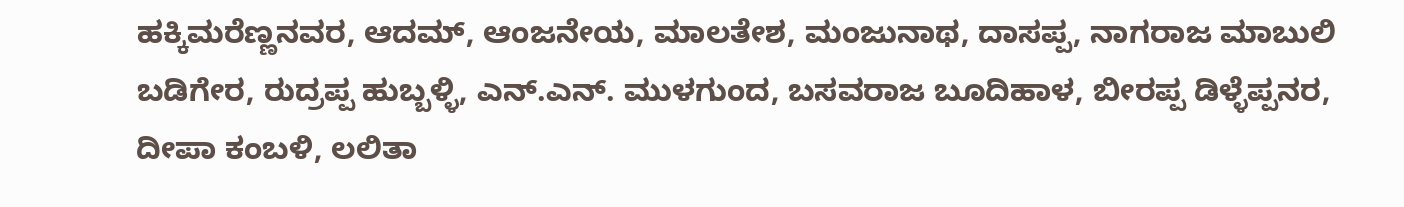ಹಕ್ಕಿಮರೆಣ್ಣನವರ, ಆದಮ್, ಆಂಜನೇಯ, ಮಾಲತೇಶ, ಮಂಜುನಾಥ, ದಾಸಪ್ಪ, ನಾಗರಾಜ ಮಾಬುಲಿ ಬಡಿಗೇರ, ರುದ್ರಪ್ಪ ಹುಬ್ಬಳ್ಳಿ, ಎನ್.ಎನ್. ಮುಳಗುಂದ, ಬಸವರಾಜ ಬೂದಿಹಾಳ, ಬೀರಪ್ಪ ಡಿಳ್ಳೆಪ್ಪನರ, ದೀಪಾ ಕಂಬಳಿ, ಲಲಿತಾ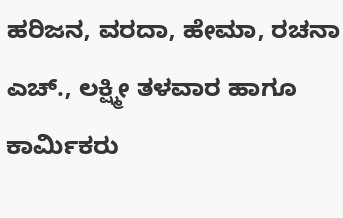ಹರಿಜನ, ವರದಾ, ಹೇಮಾ, ರಚನಾ ಎಚ್., ಲಕ್ಷ್ಮೀ ತಳವಾರ ಹಾಗೂ ಕಾರ್ಮಿಕರು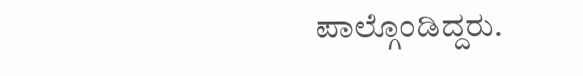ಪಾಲ್ಗೊಂಡಿದ್ದರು.